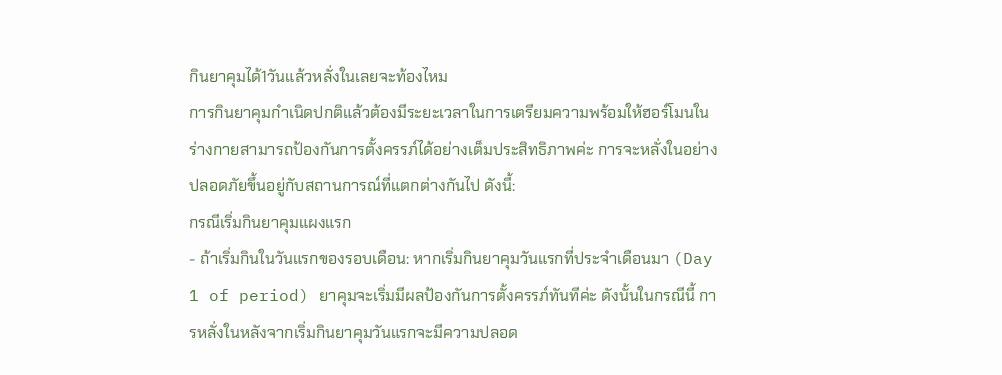กินยาคุมได้1วันแล้วหลั่งในเลยจะท้องไหม
การกินยาคุมกำเนิดปกติแล้วต้องมีระยะเวลาในการเตรียมความพร้อมให้ฮอร์โมนในร่างกายสามารถป้องกันการตั้งครรภ์ได้อย่างเต็มประสิทธิภาพค่ะ การจะหลั่งในอย่างปลอดภัยขึ้นอยู่กับสถานการณ์ที่แตกต่างกันไป ดังนี้:
กรณีเริ่มกินยาคุมแผงแรก
- ถ้าเริ่มกินในวันแรกของรอบเดือน: หากเริ่มกินยาคุมวันแรกที่ประจำเดือนมา (Day 1 of period) ยาคุมจะเริ่มมีผลป้องกันการตั้งครรภ์ทันทีค่ะ ดังนั้นในกรณีนี้ การหลั่งในหลังจากเริ่มกินยาคุมวันแรกจะมีความปลอด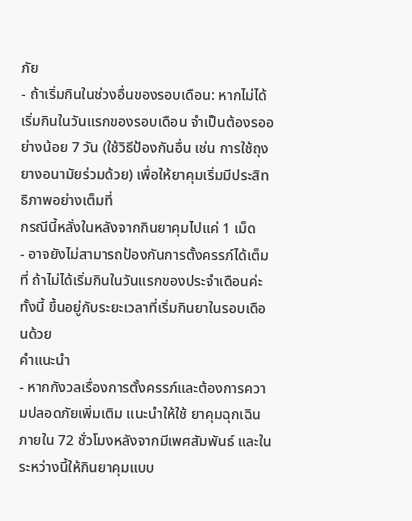ภัย
- ถ้าเริ่มกินในช่วงอื่นของรอบเดือน: หากไม่ได้เริ่มกินในวันแรกของรอบเดือน จำเป็นต้องรออย่างน้อย 7 วัน (ใช้วิธีป้องกันอื่น เช่น การใช้ถุงยางอนามัยร่วมด้วย) เพื่อให้ยาคุมเริ่มมีประสิทธิภาพอย่างเต็มที่
กรณีนี้หลั่งในหลังจากกินยาคุมไปแค่ 1 เม็ด
- อาจยังไม่สามารถป้องกันการตั้งครรภ์ได้เต็มที่ ถ้าไม่ได้เริ่มกินในวันแรกของประจำเดือนค่ะ ทั้งนี้ ขึ้นอยู่กับระยะเวลาที่เริ่มกินยาในรอบเดือนด้วย
คำแนะนำ
- หากกังวลเรื่องการตั้งครรภ์และต้องการความปลอดภัยเพิ่มเติม แนะนำให้ใช้ ยาคุมฉุกเฉิน ภายใน 72 ชั่วโมงหลังจากมีเพศสัมพันธ์ และในระหว่างนี้ให้กินยาคุมแบบ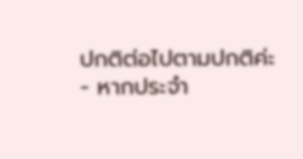ปกติต่อไปตามปกติค่ะ
- หากประจำ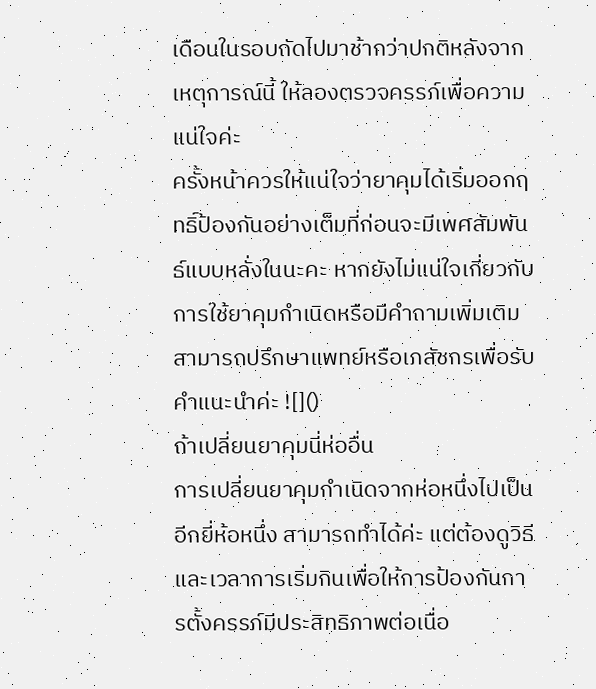เดือนในรอบถัดไปมาช้ากว่าปกติหลังจากเหตุการณ์นี้ ให้ลองตรวจครรภ์เพื่อความแน่ใจค่ะ
ครั้งหน้าควรให้แน่ใจว่ายาคุมได้เริ่มออกฤทธิ์ป้องกันอย่างเต็มที่ก่อนจะมีเพศสัมพันธ์แบบหลั่งในนะคะ หากยังไม่แน่ใจเกี่ยวกับการใช้ยาคุมกำเนิดหรือมีคำถามเพิ่มเติม สามารถปรึกษาแพทย์หรือเภสัชกรเพื่อรับคำแนะนำค่ะ ![]()
ถ้าเปลี่ยนยาคุมนี่ห่ออื่น
การเปลี่ยนยาคุมกำเนิดจากห่อหนึ่งไปเป็นอีกยี่ห้อหนึ่ง สามารถทำได้ค่ะ แต่ต้องดูวิธีและเวลาการเริ่มกินเพื่อให้การป้องกันการตั้งครรภ์มีประสิทธิภาพต่อเนื่อ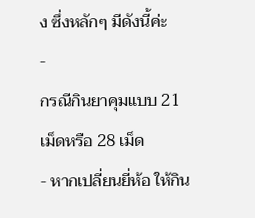ง ซึ่งหลักๆ มีดังนี้ค่ะ
-
กรณีกินยาคุมแบบ 21 เม็ดหรือ 28 เม็ด
- หากเปลี่ยนยี่ห้อ ให้กิน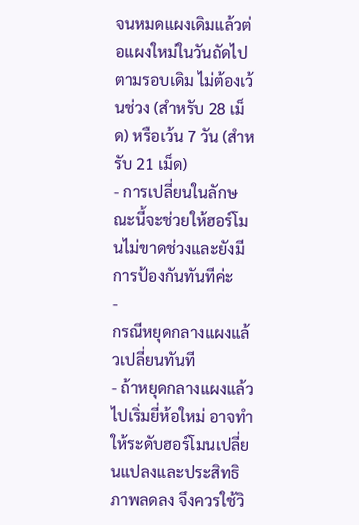จนหมดแผงเดิมแล้วต่อแผงใหม่ในวันถัดไปตามรอบเดิม ไม่ต้องเว้นช่วง (สำหรับ 28 เม็ด) หรือเว้น 7 วัน (สำหรับ 21 เม็ด)
- การเปลี่ยนในลักษณะนี้จะช่วยให้ฮอร์โมนไม่ขาดช่วงและยังมีการป้องกันทันทีค่ะ
-
กรณีหยุดกลางแผงแล้วเปลี่ยนทันที
- ถ้าหยุดกลางแผงแล้วไปเริ่มยี่ห้อใหม่ อาจทำให้ระดับฮอร์โมนเปลี่ยนแปลงและประสิทธิภาพลดลง จึงควรใช้วิ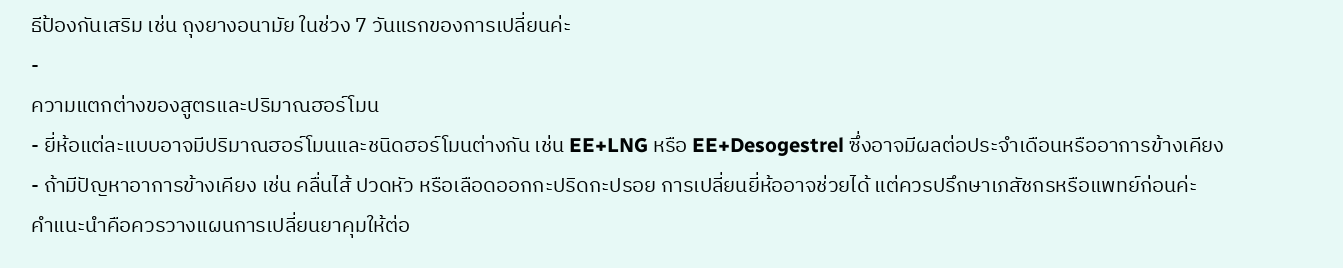ธีป้องกันเสริม เช่น ถุงยางอนามัย ในช่วง 7 วันแรกของการเปลี่ยนค่ะ
-
ความแตกต่างของสูตรและปริมาณฮอร์โมน
- ยี่ห้อแต่ละแบบอาจมีปริมาณฮอร์โมนและชนิดฮอร์โมนต่างกัน เช่น EE+LNG หรือ EE+Desogestrel ซึ่งอาจมีผลต่อประจำเดือนหรืออาการข้างเคียง
- ถ้ามีปัญหาอาการข้างเคียง เช่น คลื่นไส้ ปวดหัว หรือเลือดออกกะปริดกะปรอย การเปลี่ยนยี่ห้ออาจช่วยได้ แต่ควรปรึกษาเภสัชกรหรือแพทย์ก่อนค่ะ
คำแนะนำคือควรวางแผนการเปลี่ยนยาคุมให้ต่อ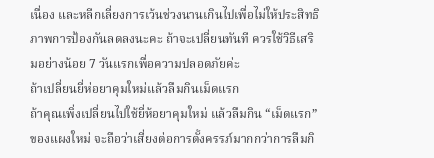เนื่อง และหลีกเลี่ยงการเว้นช่วงนานเกินไปเพื่อไม่ให้ประสิทธิภาพการป้องกันลดลงนะคะ ถ้าจะเปลี่ยนทันที ควรใช้วิธีเสริมอย่างน้อย 7 วันแรกเพื่อความปลอดภัยค่ะ
ถ้าเปลี่ยนยี่ห่อยาคุมใหม่แล้วลืมกินเม็ดแรก
ถ้าคุณเพิ่งเปลี่ยนไปใช้ยี่ห้อยาคุมใหม่ แล้วลืมกิน “เม็ดแรก” ของแผงใหม่ จะถือว่าเสี่ยงต่อการตั้งครรภ์มากกว่าการลืมกิ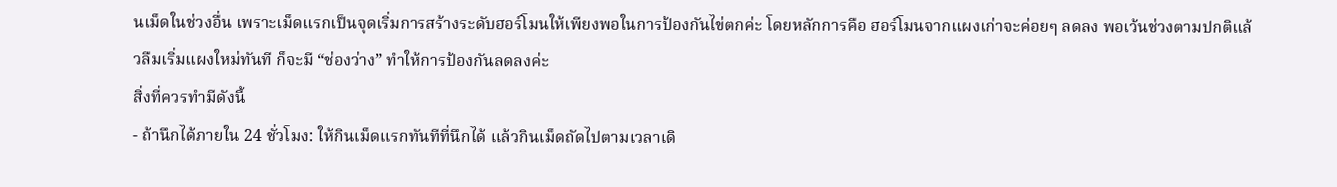นเม็ดในช่วงอื่น เพราะเม็ดแรกเป็นจุดเริ่มการสร้างระดับฮอร์โมนให้เพียงพอในการป้องกันไข่ตกค่ะ โดยหลักการคือ ฮอร์โมนจากแผงเก่าจะค่อยๆ ลดลง พอเว้นช่วงตามปกติแล้วลืมเริ่มแผงใหม่ทันที ก็จะมี “ช่องว่าง” ทำให้การป้องกันลดลงค่ะ
สิ่งที่ควรทำมีดังนี้
- ถ้านึกได้ภายใน 24 ชั่วโมง: ให้กินเม็ดแรกทันทีที่นึกได้ แล้วกินเม็ดถัดไปตามเวลาเดิ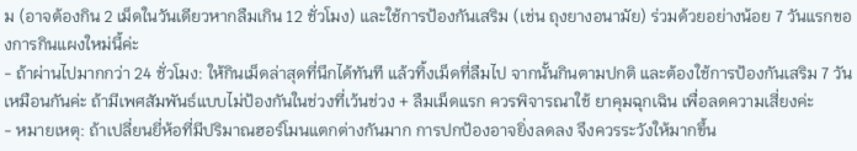ม (อาจต้องกิน 2 เม็ดในวันเดียวหากลืมเกิน 12 ชั่วโมง) และใช้การป้องกันเสริม (เช่น ถุงยางอนามัย) ร่วมด้วยอย่างน้อย 7 วันแรกของการกินแผงใหม่นี้ค่ะ
- ถ้าผ่านไปมากกว่า 24 ชั่วโมง: ให้กินเม็ดล่าสุดที่นึกได้ทันที แล้วทิ้งเม็ดที่ลืมไป จากนั้นกินตามปกติ และต้องใช้การป้องกันเสริม 7 วันเหมือนกันค่ะ ถ้ามีเพศสัมพันธ์แบบไม่ป้องกันในช่วงที่เว้นช่วง + ลืมเม็ดแรก ควรพิจารณาใช้ ยาคุมฉุกเฉิน เพื่อลดความเสี่ยงค่ะ
- หมายเหตุ: ถ้าเปลี่ยนยี่ห้อที่มีปริมาณฮอร์โมนแตกต่างกันมาก การปกป้องอาจยิ่งลดลง จึงควรระวังให้มากขึ้น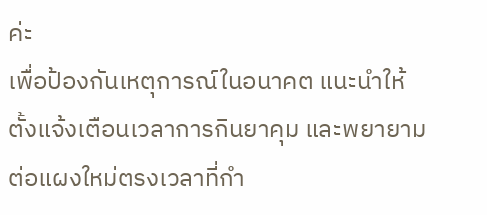ค่ะ
เพื่อป้องกันเหตุการณ์ในอนาคต แนะนำให้ตั้งแจ้งเตือนเวลาการกินยาคุม และพยายามต่อแผงใหม่ตรงเวลาที่กำ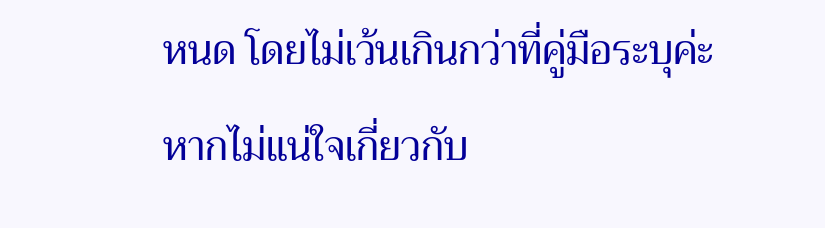หนด โดยไม่เว้นเกินกว่าที่คู่มือระบุค่ะ หากไม่แน่ใจเกี่ยวกับ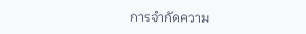การจำกัดความ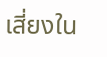เสี่ยงใน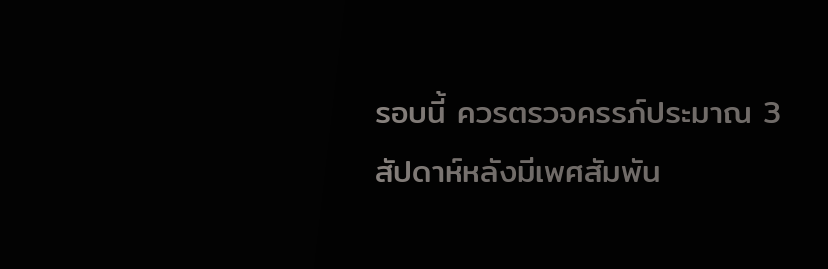รอบนี้ ควรตรวจครรภ์ประมาณ 3 สัปดาห์หลังมีเพศสัมพัน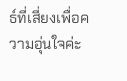ธ์ที่เสี่ยงเพื่อความอุ่นใจค่ะ